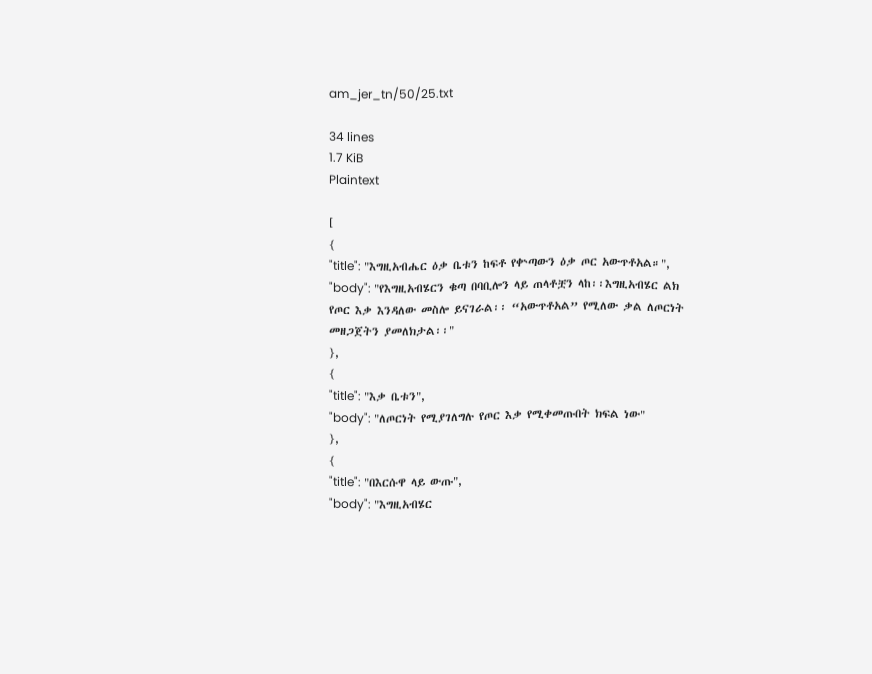am_jer_tn/50/25.txt

34 lines
1.7 KiB
Plaintext

[
{
"title": "እግዚአብሔር ዕቃ ቤቱን ከፍቶ የቍጣውን ዕቃ ጦር አውጥቶአል።",
"body": "የእግዚአብሄርን ቁጣ በባቢሎን ላይ ጠላቶቿን ላከ፡፡እግዚአብሄር ልክ የጦር እቃ እንዳለው መስሎ ይናገራል፡፡ “አውጥቶአል” የሚለው ቃል ለጦርነት መዘጋጀትን ያመለክታል፡፡"
},
{
"title": "እቃ ቤቱን",
"body": "ለጦርነት የሚያገለግሉ የጦር እቃ የሚቀመጡበት ክፍል ነው"
},
{
"title": "በእርሱዋ ላይ ውጡ",
"body": "እግዚአብሄር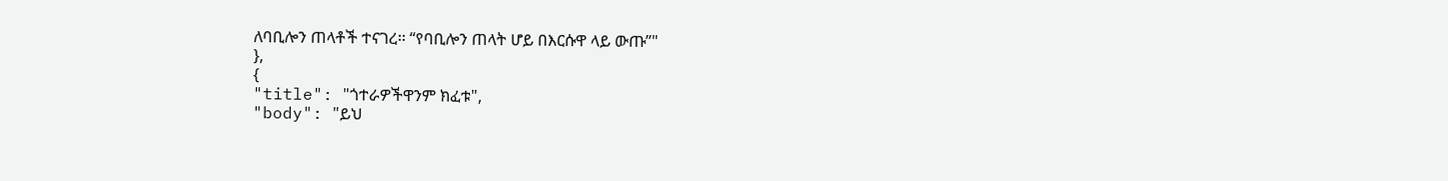ለባቢሎን ጠላቶች ተናገረ፡፡ “የባቢሎን ጠላት ሆይ በእርሱዋ ላይ ውጡ”"
},
{
"title": "ጎተራዎችዋንም ክፈቱ",
"body": "ይህ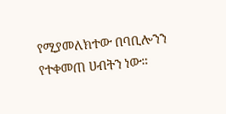የሚያመለክተው በባቢሎንን የተቀመጠ ሀብትን ነው፡፡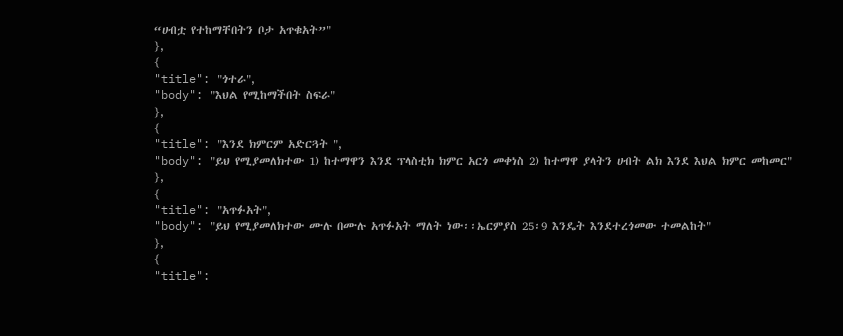“ሀብቷ የተከማቸበትን ቦታ አጥቁአት”"
},
{
"title": "ጎተራ",
"body": "እህል የሚከማችበት ስፍራ"
},
{
"title": "እንደ ክምርም አድርጓት ",
"body": "ይህ የሚያመለክተው 1) ከተማዋን እንደ ፕላስቲክ ክምር አርጎ መቀነስ 2) ከተማዋ ያላትን ሀብት ልክ እንደ እህል ክምር መከመር"
},
{
"title": "አጥፉአት",
"body": "ይህ የሚያመለክተው ሙሉ በሙሉ አጥፉአት ማለት ነው፡፡ኤርምያስ 25፡9 እንዴት እንደተረጎመው ተመልከት"
},
{
"title":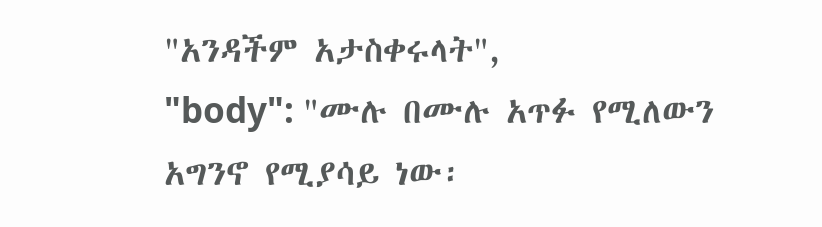"አንዳችም አታስቀሩላት",
"body": "ሙሉ በሙሉ አጥፉ የሚለውን አግንኖ የሚያሳይ ነው፡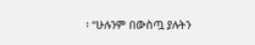፡ “ሁሉንም በውስጧ ያሉትን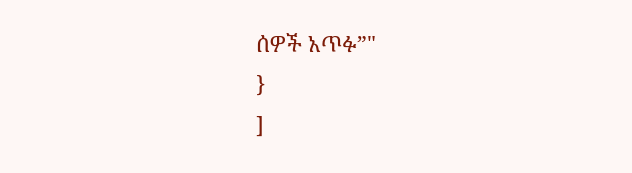ሰዎች አጥፉ”"
}
]